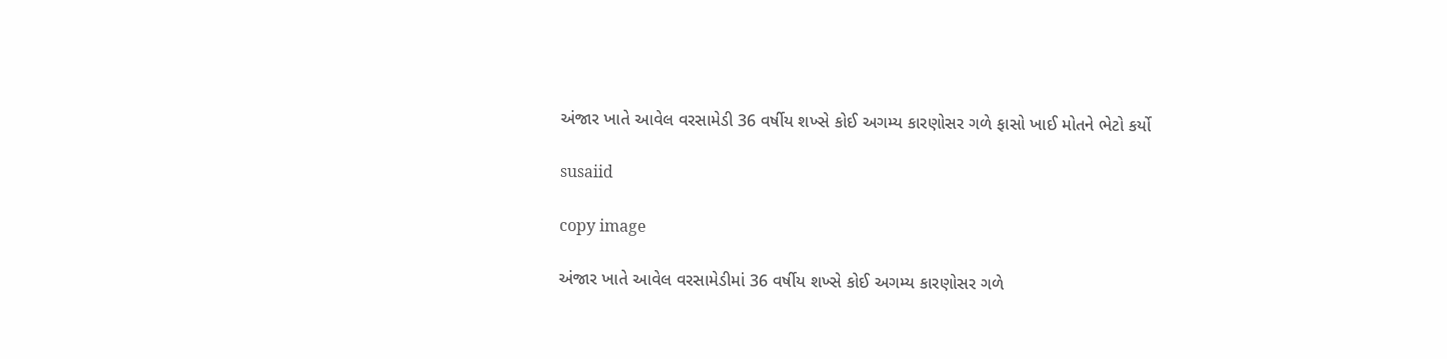અંજાર ખાતે આવેલ વરસામેડી 36 વર્ષીય શખ્સે કોઈ અગમ્ય કારણોસર ગળે ફાસો ખાઈ મોતને ભેટો કર્યો

susaiid

copy image

અંજાર ખાતે આવેલ વરસામેડીમાં 36 વર્ષીય શખ્સે કોઈ અગમ્ય કારણોસર ગળે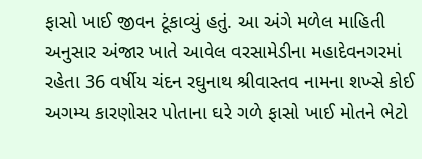ફાસો ખાઈ જીવન ટૂંકાવ્યું હતું. આ અંગે મળેલ માહિતી અનુસાર અંજાર ખાતે આવેલ વરસામેડીના મહાદેવનગરમાં રહેતા 36 વર્ષીય ચંદન રઘુનાથ શ્રીવાસ્તવ નામના શખ્સે કોઈ અગમ્ય કારણોસર પોતાના ઘરે ગળે ફાસો ખાઈ મોતને ભેટો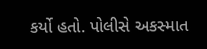કર્યો હતો. પોલીસે અકસ્માત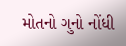મોતનો ગુનો નોંધી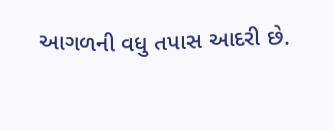આગળની વધુ તપાસ આદરી છે.